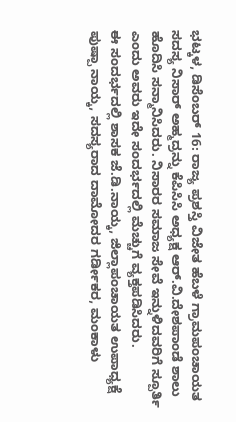ಭಟ್ಕಳ, ಡಿಸೆಂಬರ್ 16: ರಾಜ್ಯ ಪ್ರಶಸ್ತಿ ವಿಜೇತ ಹೆಬಳೆ ಗ್ರಾಮಪಂಚಾಯತ ಸದಸ್ಯ ನಿಸಾರ್ ಅಹ್ಮದ್ರನ್ನು ಕೆಪಿಸಿಸಿ ಅಧ್ಯಕ್ಷ ಆರ್.ವಿ.ದೇಶಪಾಂಡೆ ಶಾಲು ಹೊದಿಸಿ ಸನ್ಮಾನಿಸಿದರು. ನಿಸಾರರ ಸಮಾಜ ಸೇವೆ ಇನ್ನುಳಿದವರಿಗೆ ಸ್ಪೂರ್ತಿ ಎಂದು ಅವರು ಇದೇ ಸಂದರ್ಭದಲ್ಲಿ ಮೆಚ್ಚುಗೆ ವ್ಯಕ್ತಪಡಿಸಿದರು.
ಈ ಸಂದರ್ಭದಲ್ಲಿ ಶಾಸಕ ಜೆ.ಡಿ.ನಾಯ್ಕ, ಜಿಲ್ಲಾಪಂಚಾಯತ ಉಪಾಧ್ಯಕ್ಷೆ ಪುಷ್ಪಾ ನಾಯ್ಕ, ಸದಸ್ಯರಾದ ದಾಮೋದರ ಗರ್ಡೀಕರ, ಮಂಕಾಳು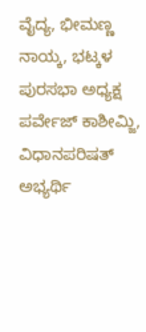ವೈದ್ಯ, ಭೀಮಣ್ಣ ನಾಯ್ಕ, ಭಟ್ಕಳ ಪುರಸಭಾ ಅಧ್ಯಕ್ಷ ಪರ್ವೇಜ್ ಕಾಶೀಮ್ಜಿ, ವಿಧಾನಪರಿಷತ್ ಅಭ್ಯರ್ಥಿ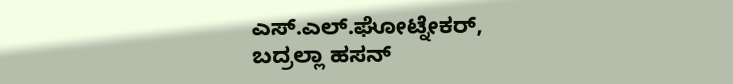ಎಸ್.ಎಲ್.ಘೋಟ್ನೇಕರ್, ಬದ್ರಲ್ಲಾ ಹಸನ್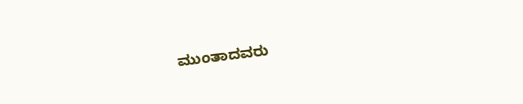ಮುಂತಾದವರು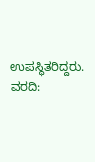ಉಪಸ್ಥಿತರಿದ್ದರು.
ವರದಿ: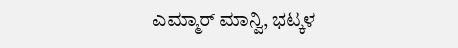ಎಮ್ಮಾರ್ ಮಾನ್ವಿ, ಭಟ್ಕಳ